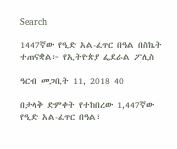Search

1447ኛው የዒድ አል-ፈጥር በዓል በስኬት ተጠናቋል፦ የኢትዮጵያ ፌደራል ፖሊስ

ዓርብ መጋቢት 11, 2018 40

በታላቅ ድምቀት የተከበረው 1,447ኛው የዒድ አል-ፈጥር በዓል፣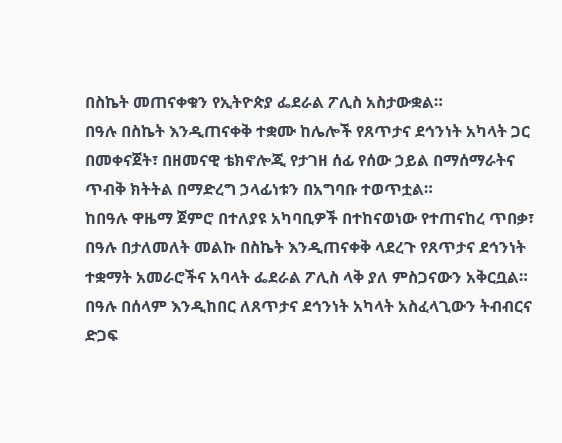በስኬት መጠናቀቁን የኢትዮጵያ ፌደራል ፖሊስ አስታውቋል።
በዓሉ በስኬት እንዲጠናቀቅ ተቋሙ ከሌሎች የጸጥታና ደኅንነት አካላት ጋር በመቀናጀት፣ በዘመናዊ ቴክኖሎጂ የታገዘ ሰፊ የሰው ኃይል በማሰማራትና ጥብቅ ክትትል በማድረግ ኃላፊነቱን በአግባቡ ተወጥቷል።
ከበዓሉ ዋዜማ ጀምሮ በተለያዩ አካባቢዎች በተከናወነው የተጠናከረ ጥበቃ፣ በዓሉ በታለመለት መልኩ በስኬት እንዲጠናቀቅ ላደረጉ የጸጥታና ደኅንነት ተቋማት አመራሮችና አባላት ፌደራል ፖሊስ ላቅ ያለ ምስጋናውን አቅርቧል።
በዓሉ በሰላም እንዲከበር ለጸጥታና ደኅንነት አካላት አስፈላጊውን ትብብርና ድጋፍ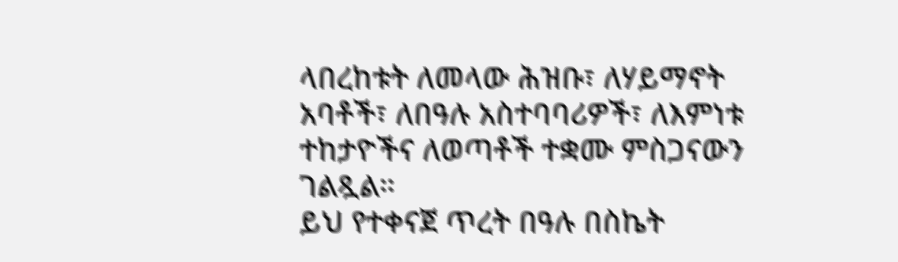ላበረከቱት ለመላው ሕዝቡ፣ ለሃይማኖት አባቶች፣ ለበዓሉ አስተባባሪዎች፣ ለእምነቱ ተከታዮችና ለወጣቶች ተቋሙ ምስጋናውን ገልጿል።
ይህ የተቀናጀ ጥረት በዓሉ በስኬት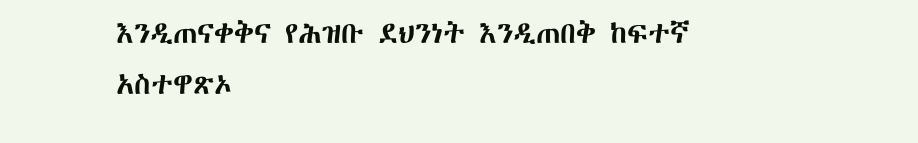እንዲጠናቀቅና የሕዝቡ ደህንነት እንዲጠበቅ ከፍተኛ አስተዋጽኦ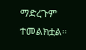ማድረጉም ተመልክቷል።